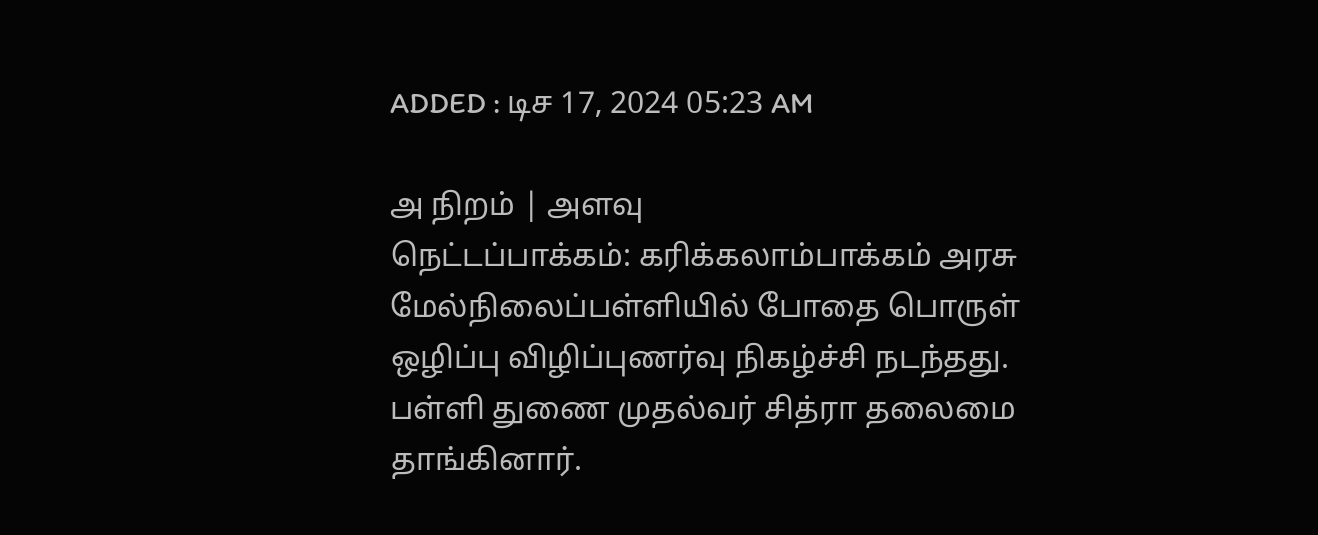ADDED : டிச 17, 2024 05:23 AM

அ நிறம் | அளவு
நெட்டப்பாக்கம்: கரிக்கலாம்பாக்கம் அரசு மேல்நிலைப்பள்ளியில் போதை பொருள் ஒழிப்பு விழிப்புணர்வு நிகழ்ச்சி நடந்தது.
பள்ளி துணை முதல்வர் சித்ரா தலைமை தாங்கினார்.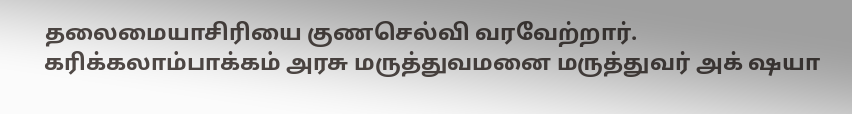தலைமையாசிரியை குணசெல்வி வரவேற்றார். கரிக்கலாம்பாக்கம் அரசு மருத்துவமனை மருத்துவர் அக் ஷயா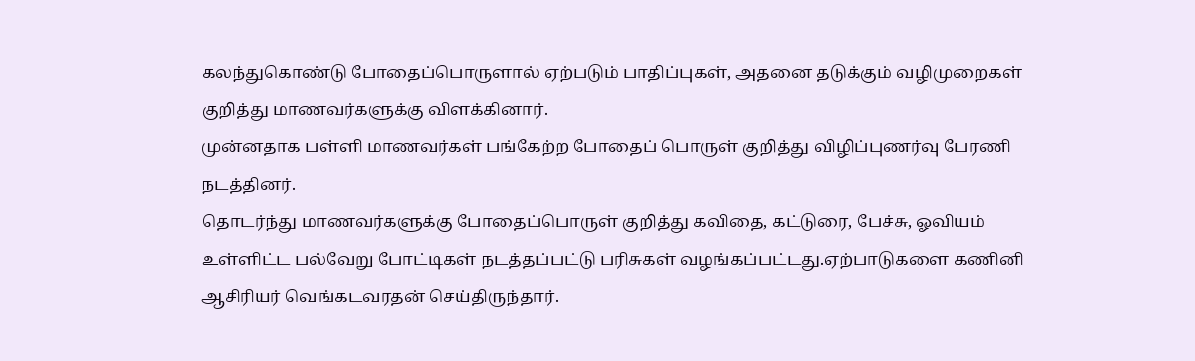கலந்துகொண்டு போதைப்பொருளால் ஏற்படும் பாதிப்புகள், அதனை தடுக்கும் வழிமுறைகள் குறித்து மாணவர்களுக்கு விளக்கினார்.
முன்னதாக பள்ளி மாணவர்கள் பங்கேற்ற போதைப் பொருள் குறித்து விழிப்புணர்வு பேரணி நடத்தினர்.
தொடர்ந்து மாணவர்களுக்கு போதைப்பொருள் குறித்து கவிதை, கட்டுரை, பேச்சு, ஓவியம் உள்ளிட்ட பல்வேறு போட்டிகள் நடத்தப்பட்டு பரிசுகள் வழங்கப்பட்டது.ஏற்பாடுகளை கணினி ஆசிரியர் வெங்கடவரதன் செய்திருந்தார்.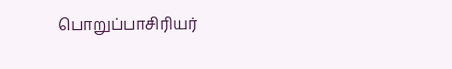பொறுப்பாசிரியர்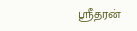ஸ்ரீதரன்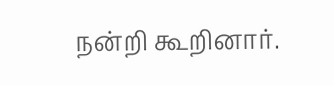நன்றி கூறினார்.